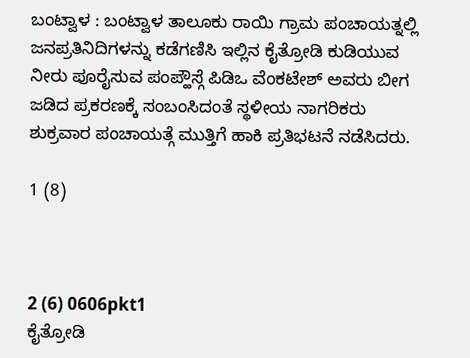ಬಂಟ್ವಾಳ : ಬಂಟ್ವಾಳ ತಾಲೂಕು ರಾಯಿ ಗ್ರಾಮ ಪಂಚಾಯತ್ನಲ್ಲಿ ಜನಪ್ರತಿನಿದಿಗಳನ್ನು ಕಡೆಗಣಿಸಿ ಇಲ್ಲಿನ ಕೈತ್ರೋಡಿ ಕುಡಿಯುವ ನೀರು ಪೂರೈಸುವ ಪಂಪ್ಹೌಸ್ಗೆ ಪಿಡಿಒ ವೆಂಕಟೇಶ್ ಅವರು ಬೀಗ ಜಡಿದ ಪ್ರಕರಣಕ್ಕೆ ಸಂಬಂಸಿದಂತೆ ಸ್ಥಳೀಯ ನಾಗರಿಕರು ಶುಕ್ರವಾರ ಪಂಚಾಯತ್ಗೆ ಮುತ್ತಿಗೆ ಹಾಕಿ ಪ್ರತಿಭಟನೆ ನಡೆಸಿದರು.

1 (8)



2 (6) 0606pkt1
ಕೈತ್ರೋಡಿ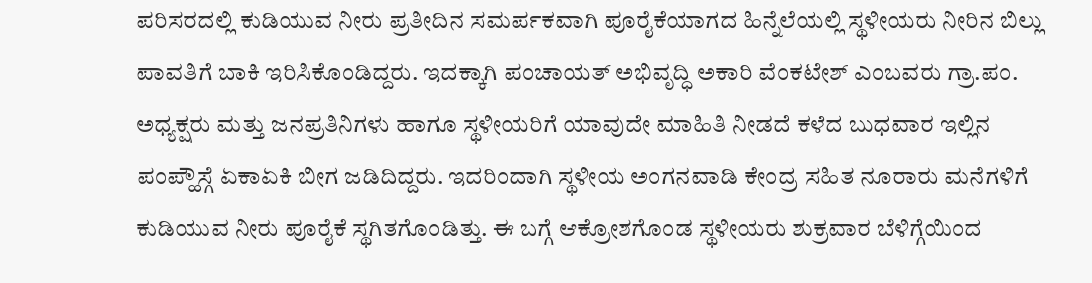ಪರಿಸರದಲ್ಲಿ ಕುಡಿಯುವ ನೀರು ಪ್ರತೀದಿನ ಸಮರ್ಪಕವಾಗಿ ಪೂರೈಕೆಯಾಗದ ಹಿನ್ನೆಲೆಯಲ್ಲಿ ಸ್ಥಳೀಯರು ನೀರಿನ ಬಿಲ್ಲು ಪಾವತಿಗೆ ಬಾಕಿ ಇರಿಸಿಕೊಂಡಿದ್ದರು. ಇದಕ್ಕಾಗಿ ಪಂಚಾಯತ್ ಅಭಿವೃದ್ಧಿ ಅಕಾರಿ ವೆಂಕಟೇಶ್ ಎಂಬವರು ಗ್ರಾ.ಪಂ. ಅಧ್ಯಕ್ಷರು ಮತ್ತು ಜನಪ್ರತಿನಿಗಳು ಹಾಗೂ ಸ್ಥಳೀಯರಿಗೆ ಯಾವುದೇ ಮಾಹಿತಿ ನೀಡದೆ ಕಳೆದ ಬುಧವಾರ ಇಲ್ಲಿನ ಪಂಪ್ಹೌಸ್ಗೆ ಏಕಾಏಕಿ ಬೀಗ ಜಡಿದಿದ್ದರು. ಇದರಿಂದಾಗಿ ಸ್ಥಳೀಯ ಅಂಗನವಾಡಿ ಕೇಂದ್ರ ಸಹಿತ ನೂರಾರು ಮನೆಗಳಿಗೆ ಕುಡಿಯುವ ನೀರು ಪೂರೈಕೆ ಸ್ಥಗಿತಗೊಂಡಿತ್ತು. ಈ ಬಗ್ಗೆ ಆಕ್ರೋಶಗೊಂಡ ಸ್ಥಳೀಯರು ಶುಕ್ರವಾರ ಬೆಳಿಗ್ಗೆಯಿಂದ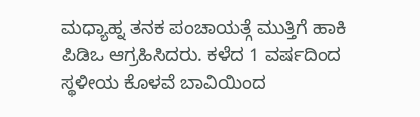ಮಧ್ಯಾಹ್ನ ತನಕ ಪಂಚಾಯತ್ಗೆ ಮುತ್ತಿಗೆ ಹಾಕಿ ಪಿಡಿಒ ಆಗ್ರಹಿಸಿದರು. ಕಳೆದ 1 ವರ್ಷದಿಂದ ಸ್ಥಳೀಯ ಕೊಳವೆ ಬಾವಿಯಿಂದ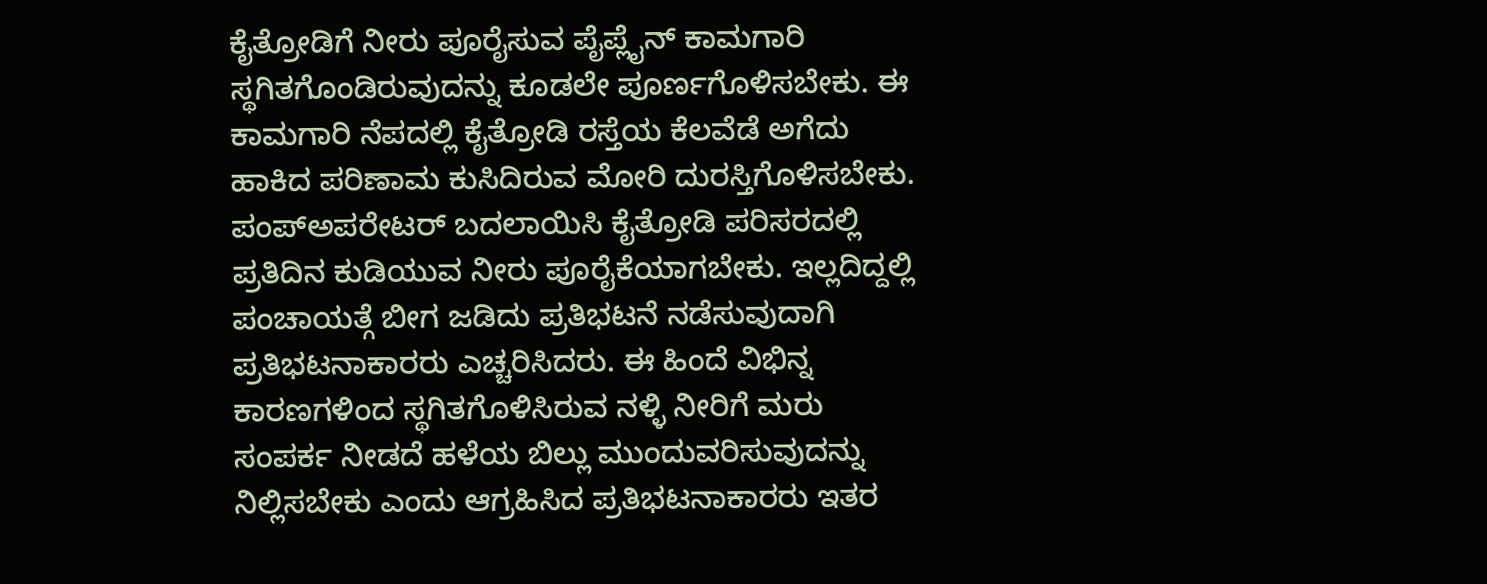ಕೈತ್ರೋಡಿಗೆ ನೀರು ಪೂರೈಸುವ ಪೈಪ್ಲೈನ್ ಕಾಮಗಾರಿ ಸ್ಥಗಿತಗೊಂಡಿರುವುದನ್ನು ಕೂಡಲೇ ಪೂರ್ಣಗೊಳಿಸಬೇಕು. ಈ ಕಾಮಗಾರಿ ನೆಪದಲ್ಲಿ ಕೈತ್ರೋಡಿ ರಸ್ತೆಯ ಕೆಲವೆಡೆ ಅಗೆದು ಹಾಕಿದ ಪರಿಣಾಮ ಕುಸಿದಿರುವ ಮೋರಿ ದುರಸ್ತಿಗೊಳಿಸಬೇಕು. ಪಂಪ್ಅಪರೇಟರ್ ಬದಲಾಯಿಸಿ ಕೈತ್ರೋಡಿ ಪರಿಸರದಲ್ಲಿ ಪ್ರತಿದಿನ ಕುಡಿಯುವ ನೀರು ಪೂರೈಕೆಯಾಗಬೇಕು. ಇಲ್ಲದಿದ್ದಲ್ಲಿ ಪಂಚಾಯತ್ಗೆ ಬೀಗ ಜಡಿದು ಪ್ರತಿಭಟನೆ ನಡೆಸುವುದಾಗಿ ಪ್ರತಿಭಟನಾಕಾರರು ಎಚ್ಚರಿಸಿದರು. ಈ ಹಿಂದೆ ವಿಭಿನ್ನ ಕಾರಣಗಳಿಂದ ಸ್ಥಗಿತಗೊಳಿಸಿರುವ ನಳ್ಳಿ ನೀರಿಗೆ ಮರು ಸಂಪರ್ಕ ನೀಡದೆ ಹಳೆಯ ಬಿಲ್ಲು ಮುಂದುವರಿಸುವುದನ್ನು ನಿಲ್ಲಿಸಬೇಕು ಎಂದು ಆಗ್ರಹಿಸಿದ ಪ್ರತಿಭಟನಾಕಾರರು ಇತರ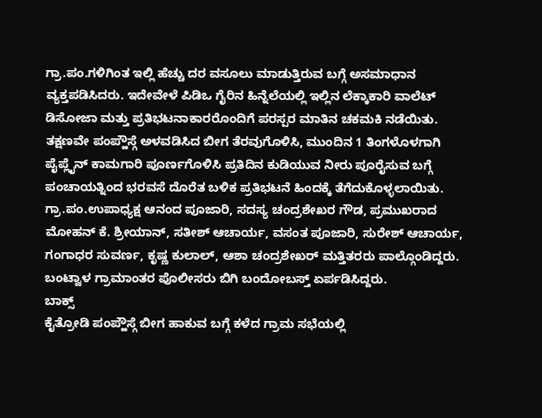ಗ್ರಾ.ಪಂ.ಗಳಿಗಿಂತ ಇಲ್ಲಿ ಹೆಚ್ಚು ದರ ವಸೂಲು ಮಾಡುತ್ತಿರುವ ಬಗ್ಗೆ ಅಸಮಾಧಾನ ವ್ಯಕ್ತಪಡಿಸಿದರು. ಇದೇವೇಳೆ ಪಿಡಿಒ ಗೈರಿನ ಹಿನ್ನೆಲೆಯಲ್ಲಿ ಇಲ್ಲಿನ ಲೆಕ್ಕಾಕಾರಿ ವಾಲೆಟ್ ಡಿಸೋಜಾ ಮತ್ತು ಪ್ರತಿಭಟನಾಕಾರರೊಂದಿಗೆ ಪರಸ್ಪರ ಮಾತಿನ ಚಕಮಕಿ ನಡೆಯಿತು. ತಕ್ಷಣವೇ ಪಂಪ್ಹೌಸ್ಗೆ ಅಳವಡಿಸಿದ ಬೀಗ ತೆರವುಗೊಳಿಸಿ, ಮುಂದಿನ 1 ತಿಂಗಳೊಳಗಾಗಿ ಪೈಪ್ಲೈನ್ ಕಾಮಗಾರಿ ಪೂರ್ಣಗೊಳಿಸಿ ಪ್ರತಿದಿನ ಕುಡಿಯುವ ನೀರು ಪೂರೈಸುವ ಬಗ್ಗೆ ಪಂಚಾಯತ್ನಿಂದ ಭರವಸೆ ದೊರೆತ ಬಳಿಕ ಪ್ರತಿಭಟನೆ ಹಿಂದಕ್ಕೆ ತೆಗೆದುಕೊಳ್ಳಲಾಯಿತು.
ಗ್ರಾ.ಪಂ.ಉಪಾಧ್ಯಕ್ಷ ಆನಂದ ಪೂಜಾರಿ, ಸದಸ್ಯ ಚಂದ್ರಶೇಖರ ಗೌಡ, ಪ್ರಮುಖರಾದ ಮೋಹನ್ ಕೆ. ಶ್ರೀಯಾನ್, ಸತೀಶ್ ಆಚಾರ್ಯ, ವಸಂತ ಪೂಜಾರಿ, ಸುರೇಶ್ ಆಚಾರ್ಯ, ಗಂಗಾಧರ ಸುವರ್ಣ, ಕೃಷ್ಣ ಕುಲಾಲ್, ಆಶಾ ಚಂದ್ರಶೇಖರ್ ಮತ್ತಿತರರು ಪಾಲ್ಗೊಂಡಿದ್ದರು. ಬಂಟ್ವಾಳ ಗ್ರಾಮಾಂತರ ಪೊಲೀಸರು ಬಿಗಿ ಬಂದೋಬಸ್ತ್ ಏರ್ಪಡಿಸಿದ್ದರು.
ಬಾಕ್ಸ್
ಕೈತ್ರೋಡಿ ಪಂಪ್ಹೌಸ್ಗೆ ಬೀಗ ಹಾಕುವ ಬಗ್ಗೆ ಕಳೆದ ಗ್ರಾಮ ಸಭೆಯಲ್ಲಿ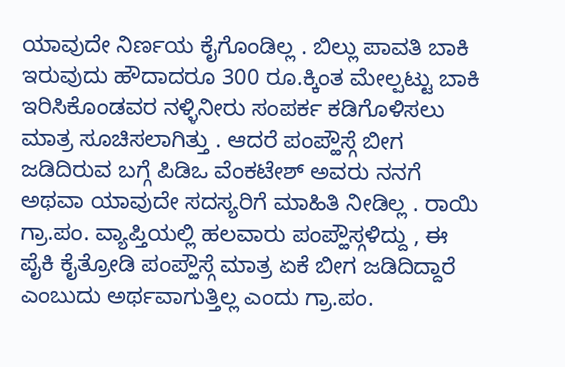ಯಾವುದೇ ನಿರ್ಣಯ ಕೈಗೊಂಡಿಲ್ಲ . ಬಿಲ್ಲು ಪಾವತಿ ಬಾಕಿ ಇರುವುದು ಹೌದಾದರೂ 300 ರೂ.ಕ್ಕಿಂತ ಮೇಲ್ಪಟ್ಟು ಬಾಕಿ ಇರಿಸಿಕೊಂಡವರ ನಳ್ಳಿನೀರು ಸಂಪರ್ಕ ಕಡಿಗೊಳಿಸಲು ಮಾತ್ರ ಸೂಚಿಸಲಾಗಿತ್ತು . ಆದರೆ ಪಂಪ್ಹೌಸ್ಗೆ ಬೀಗ ಜಡಿದಿರುವ ಬಗ್ಗೆ ಪಿಡಿಒ ವೆಂಕಟೇಶ್ ಅವರು ನನಗೆ ಅಥವಾ ಯಾವುದೇ ಸದಸ್ಯರಿಗೆ ಮಾಹಿತಿ ನೀಡಿಲ್ಲ . ರಾಯಿ ಗ್ರಾ.ಪಂ. ವ್ಯಾಪ್ತಿಯಲ್ಲಿ ಹಲವಾರು ಪಂಪ್ಹೌಸ್ಗಳಿದ್ದು , ಈ ಪೈಕಿ ಕೈತ್ರೋಡಿ ಪಂಪ್ಹೌಸ್ಗೆ ಮಾತ್ರ ಏಕೆ ಬೀಗ ಜಡಿದಿದ್ದಾರೆ ಎಂಬುದು ಅರ್ಥವಾಗುತ್ತಿಲ್ಲ ಎಂದು ಗ್ರಾ.ಪಂ.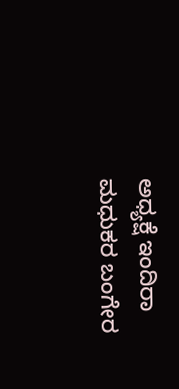ಅಧ್ಯಕ್ಷೆ ಇಂದಿರಾ ಮಧುಕರ ಬಂಗೇರ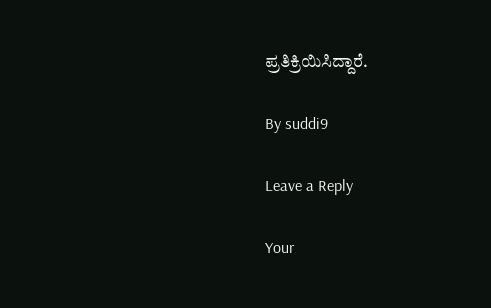ಪ್ರತಿಕ್ರಿಯಿಸಿದ್ದಾರೆ.

By suddi9

Leave a Reply

Your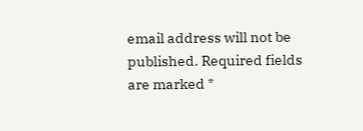email address will not be published. Required fields are marked *